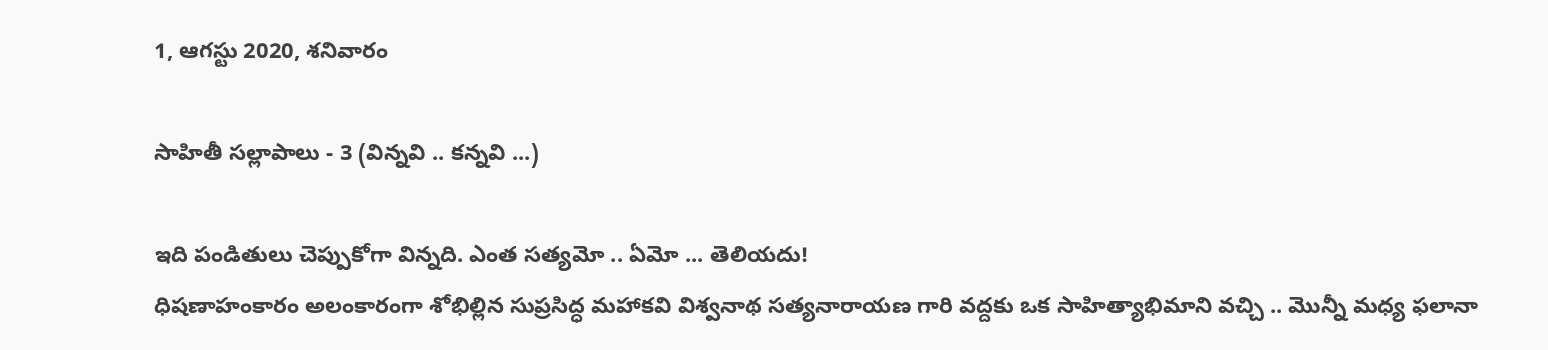1, ఆగస్టు 2020, శనివారం

సాహితీ సల్లాపాలు - 3 (విన్నవి .. కన్నవి ...)

ఇది పండితులు చెప్పుకోగా విన్నది. ఎంత సత్యమో .. ఏమో ... తెలియదు!
ధిషణాహంకారం అలంకారంగా శోభిల్లిన సుప్రసిద్ధ మహాకవి విశ్వనాథ సత్యనారాయణ గారి వద్దకు ఒక సాహిత్యాభిమాని వచ్చి .. మొన్నీ మధ్య ఫలానా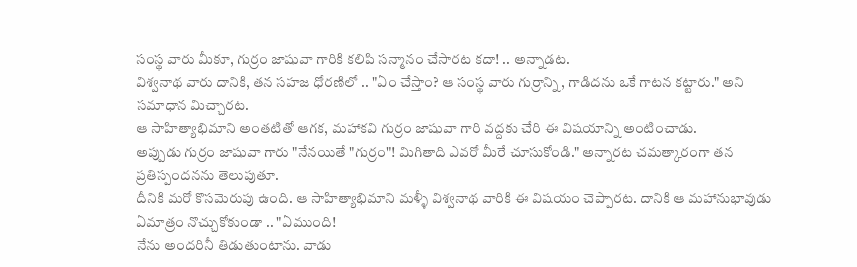సంస్థ వారు మీకూ, గుర్రం జాషువా గారికి కలిపి సన్మానం చేసారట కదా! .. అన్నాడట.
విశ్వనాథ వారు దానికి, తన సహజ ధోరణిలో .. "ఏం చేస్తాం? ఆ సంస్థ వారు గుర్రాన్ని, గాడిదను ఒకే గాటన కట్టారు." అని సమాధాన మిచ్చారట.
ఆ సాహిత్యాభిమాని అంతటితో ఆగక, మహాకవి గుర్రం జాషువా గారి వద్దకు చేరి ఈ విషయాన్ని అంటించాడు.
అప్పుడు గుర్రం జాషువా గారు "నేనయితే "గుర్రం"! మిగితాది ఎవరో మీరే చూసుకోండి." అన్నారట చమత్కారంగా తన ప్రతిస్పందనను తెలుపుతూ.
దీనికి మరో కొసమెరుపు ఉంది. ఆ సాహిత్యాభిమాని మళ్ళీ విశ్వనాథ వారికి ఈ విషయం చెప్పారట. దానికి ఆ మహానుభావుడు ఏమాత్రం నొచ్చుకోకుండా .. "ఏముంది!
నేను‌ అందరినీ తిడుతుంటాను. వాడు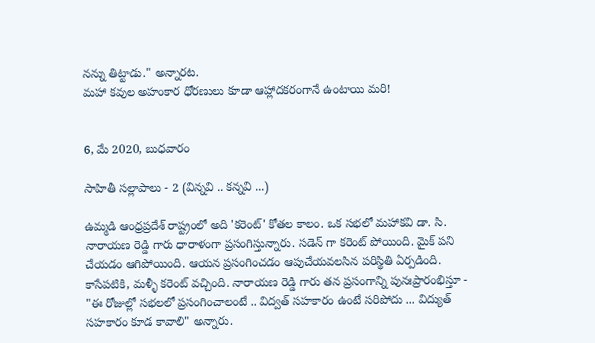నన్ను తిట్టాడు." అన్నారట.
మహా కవుల అహంకార ధోరణులు కూడా ఆహ్లాదకరంగానే ఉంటాయి మరి!


6, మే 2020, బుధవారం

సాహితీ సల్లాపాలు - 2 (విన్నవి .. కన్నవి ...)

ఉమ్మడి ఆంధ్రప్రదేశ్ రాష్ట్రంలో అది 'కరెంట్' కోతల కాలం. ఒక సభలో మహాకవి డా. సి. నారాయణ రెడ్డి గారు ధారాళంగా ప్రసంగిస్తున్నారు. సడెన్ గా కరెంట్ పోయింది. మైక్ పని చేయడం‌ ఆగిపోయింది. ఆయన ప్రసంగించడం ఆపుచేయవలసిన పరిస్థితి ఏర్పడింది. కాసేపటికి, మళ్ళీ కరెంట్ వచ్చింది. నారాయణ రెడ్డి గారు తన ప్రసంగాన్ని పునఃప్రారంభిస్తూ - "ఈ రోజుల్లో సభలలో ప్రసంగించాలంటే .. విద్వత్ సహకారం ఉంటే సరిపోదు ... విద్యుత్ సహకారం కూడ కావాలి" అన్నారు.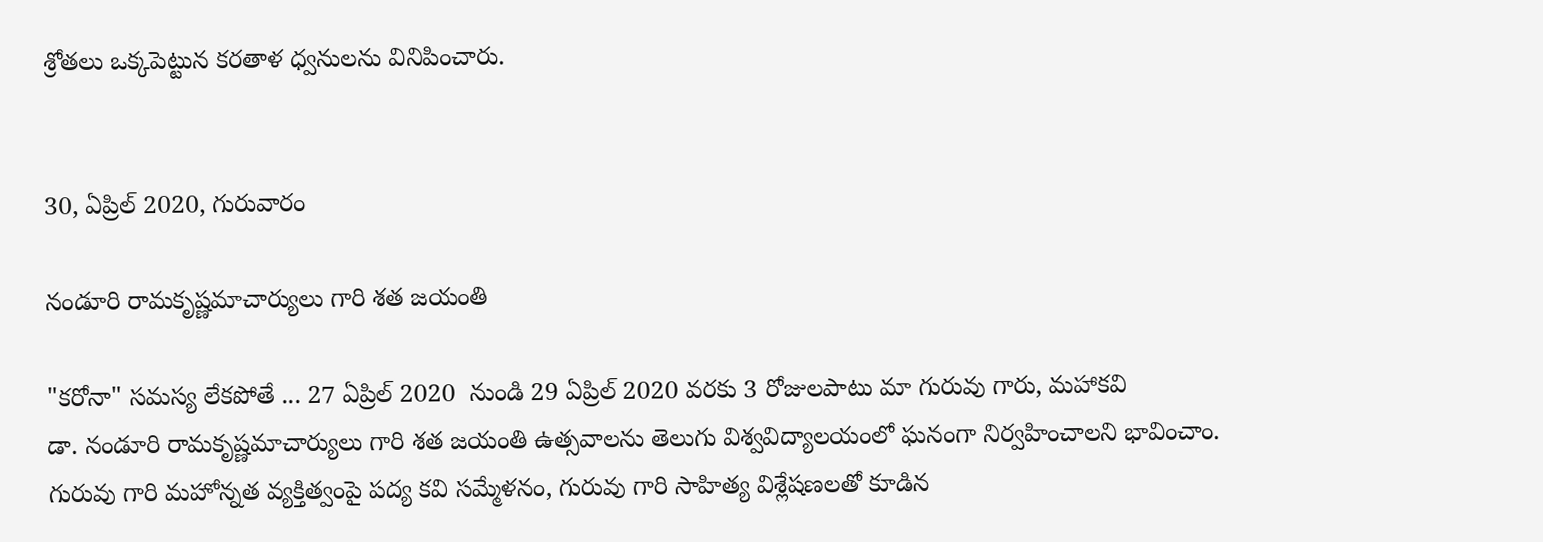శ్రోతలు ఒక్కపెట్టున కరతాళ ధ్వనులను వినిపించారు.


30, ఏప్రిల్ 2020, గురువారం

నండూరి రామకృష్ణమాచార్యులు గారి శత జయంతి

"కరోనా" సమస్య లేకపోతే ... 27 ఏప్రిల్ 2020  నుండి 29 ఏప్రిల్ 2020 వరకు 3 రోజులపాటు మా గురువు గారు, మహాకవి
డా. నండూరి రామకృష్ణమాచార్యులు గారి శత జయంతి ఉత్సవాలను తెలుగు విశ్వవిద్యాలయంలో ఘనంగా నిర్వహించాలని భావించాం.
గురువు గారి మహోన్నత వ్యక్తిత్వంపై పద్య కవి సమ్మేళనం, గురువు గారి సాహిత్య విశ్లేషణలతో కూడిన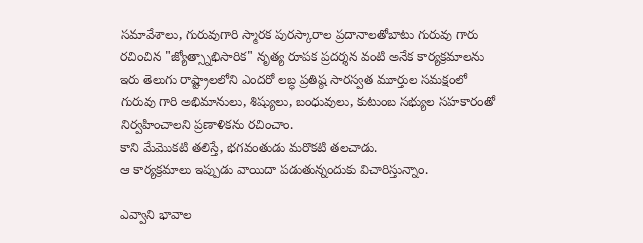సమావేశాలు, గురువుగారి స్మారక పురస్కారాల ప్రదానాలతోబాటు గురువు గారు రచించిన "జ్యోత్స్నాభిసారిక" నృత్య రూపక ప్రదర్శన వంటి అనేక కార్యక్రమాలను ఇరు తెలుగు రాష్ట్రాలలోని ఎందరో లబ్ధ ప్రతిష్ఠ సారస్వత మూర్తుల సమక్షంలో గురువు గారి అభిమానులు, శిష్యులు, బంధువులు, కుటుంబ సభ్యుల సహకారంతో  నిర్వహించాలని ప్రణాళికను రచించాం.
కాని మేమొకటి తలిస్తే, భగవంతుడు మరొకటి తలచాడు.
ఆ కార్యక్రమాలు ఇప్పుడు వాయిదా పడుతున్నందుకు విచారిస్తున్నాం.

ఎవ్వాని భావాల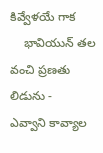కివ్వేళయే గాక
    భావియున్ తల వంచి ప్రణతు లిడును -
ఎవ్వాని కావ్యాల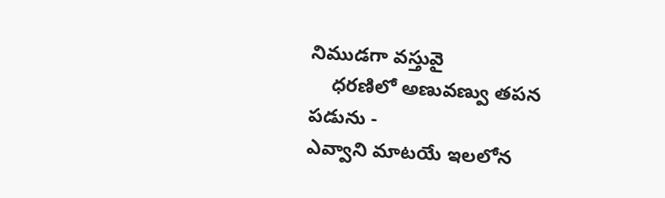నిముడగా వస్తువై
    ధరణిలో అణువణ్వు తపన పడును -
ఎవ్వాని మాటయే ఇలలోన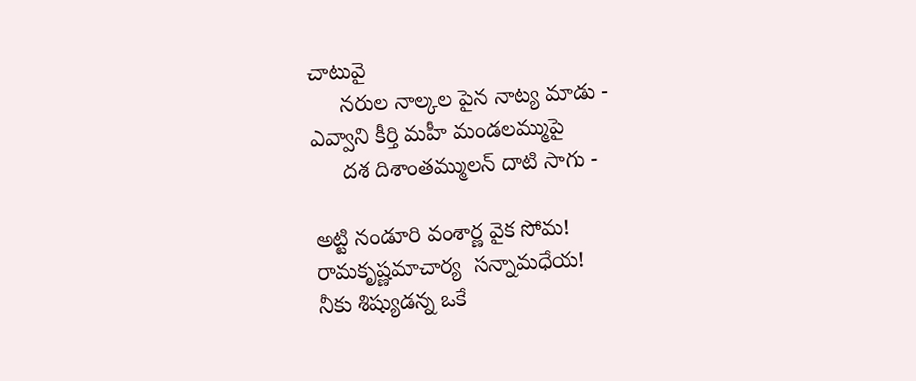చాటువై
     నరుల నాల్కల పైన నాట్య మాడు -
ఎవ్వాని కీర్తి మహీ మండలమ్ముపై
     దశ దిశాంతమ్ములన్ దాటి సాగు -

అట్టి నండూరి వంశార్ణ వైక సోమ!
రామకృష్ణమాచార్య  సన్నామధేయ!
నీకు శిష్యుడన్న ఒకే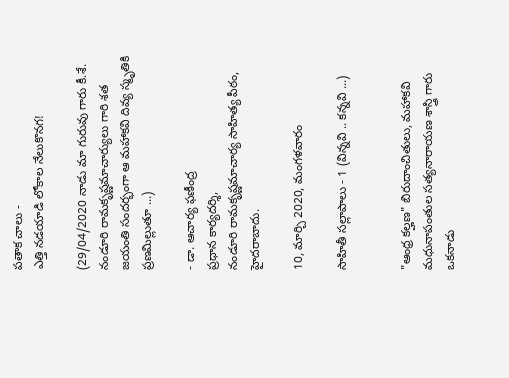పతాక చాలు -
ఎత్తి నడయాడి లోకాల నేలుకొనగ!

(29/04/2020 నాడు మా గురువు గారు కీ.శే. నండూరి రామకృష్ణమాచార్యులు గారి శత జయంతి సందర్భంగా ఆ మహాకవి దివ్య స్మృతికి ప్రణమిల్లుతూ ...)

- డా. ఆచార్య ఫణీంద్ర
ప్రధాన కార్యదర్శి,
నండూరి రామకృష్ణమాచార్య సాహిత్య పీఠం,
హైదరాబాదు.

10, మార్చి 2020, మంగళవారం

సాహితీ సల్లాపాలు - 1 (విన్నవి .. కన్నవి ...)


"ఆంధ్ర కల్హణ" బిరుదాంచితులు, మహాకవి మధునాపంతుల సత్యనారాయణ శాస్త్రి గారు ఒకనాడు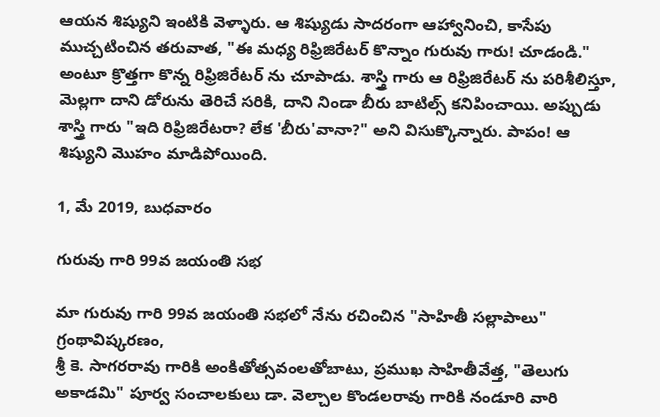ఆయన శిష్యుని ఇంటికి వెళ్ళారు. ఆ శిష్యుడు సాదరంగా ఆహ్వానించి, కాసేపు ముచ్చటించిన తరువాత, "ఈ మధ్య రిఫ్రిజిరేటర్ కొన్నాం గురువు గారు! చూడండి." అంటూ క్రొత్తగా కొన్న రిఫ్రిజిరేటర్ ను చూపాడు. శాస్త్రి గారు ఆ రిఫ్రిజిరేటర్ ను పరిశీలిస్తూ, మెల్లగా దాని డోరును తెరిచే సరికి, దాని నిండా బీరు బాటిల్స్ కనిపించాయి. అప్పుడు శాస్త్రి గారు "ఇది రిఫ్రిజిరేటరా? లేక 'బీరు'వానా?" అని విసుక్కొన్నారు. పాపం! ఆ శిష్యుని మొహం మాడిపోయింది.

1, మే 2019, బుధవారం

గురువు గారి 99వ జయంతి సభ

మా గురువు గారి 99వ జయంతి సభలో నేను రచించిన "సాహితీ సల్లాపాలు" గ్రంథావిష్కరణం,
శ్రీ కె. సాగరరావు గారికి అంకితోత్సవంలతోబాటు, ప్రముఖ సాహితీవేత్త, "తెలుగు అకాడమి" పూర్వ సంచాలకులు డా. వెల్చాల కొండలరావు గారికి నండూరి వారి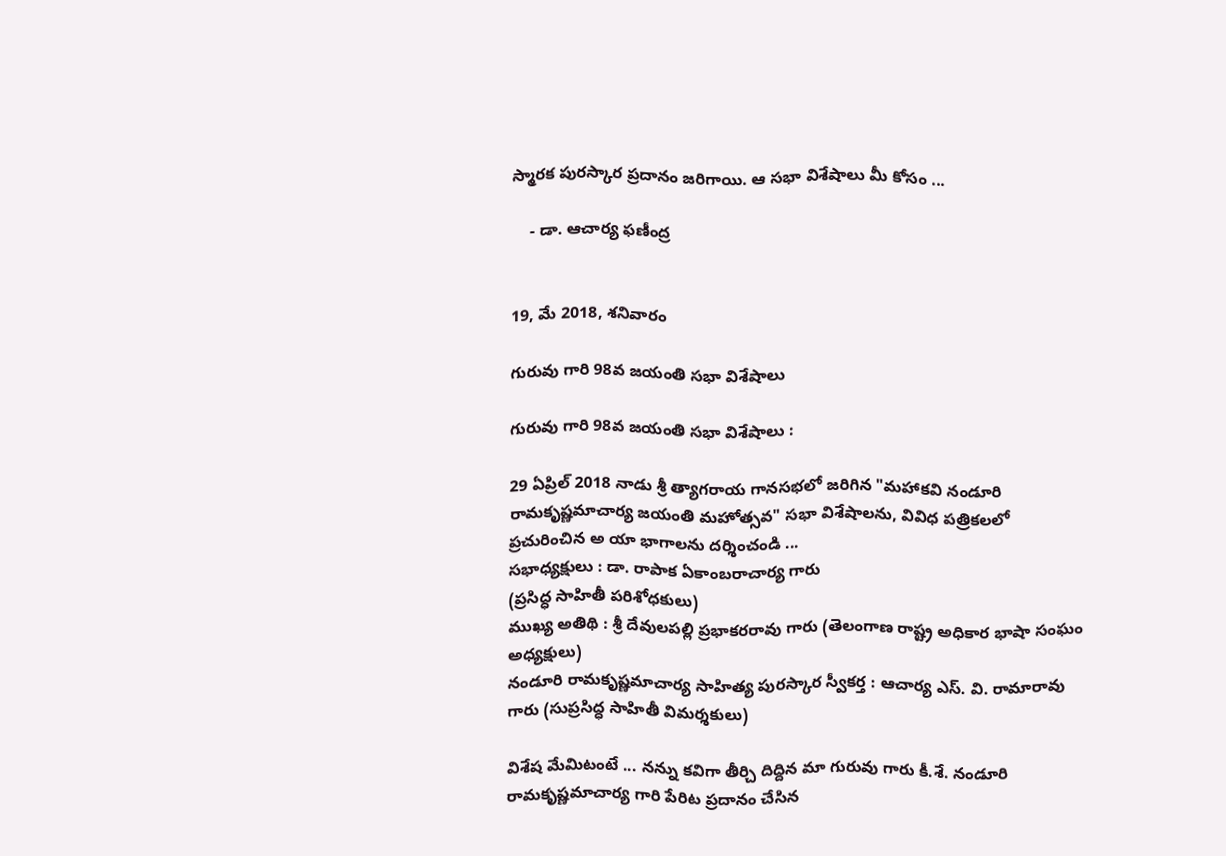స్మారక పురస్కార ప్రదానం జరిగాయి. ఆ సభా విశేషాలు మీ కోసం ...

    - డా. ఆచార్య ఫణీంద్ర


19, మే 2018, శనివారం

గురువు గారి 98వ జయంతి సభా విశేషాలు

గురువు గారి 98వ జయంతి సభా విశేషాలు :

29 ఏప్రిల్ 2018 నాడు శ్రీ త్యాగరాయ గానసభలో జరిగిన "మహాకవి నండూరి రామకృష్ణమాచార్య జయంతి మహోత్సవ" సభా విశేషాలను, వివిధ పత్రికలలో  ప్రచురించిన అ యా భాగాలను దర్శించండి ...
సభాధ్యక్షులు : డా. రాపాక ఏకాంబరాచార్య గారు
(ప్రసిద్ధ సాహితీ పరిశోధకులు)
ముఖ్య అతిథి : శ్రీ దేవులపల్లి ప్రభాకరరావు గారు (తెలంగాణ రాష్ట్ర అధికార భాషా సంఘం అధ్యక్షులు)
నండూరి రామకృష్ణమాచార్య సాహిత్య పురస్కార స్వీకర్త : ఆచార్య ఎస్. వి. రామారావు గారు (సుప్రసిద్ధ సాహితీ విమర్శకులు)

విశేష మేమిటంటే ... నన్ను కవిగా తీర్చి దిద్దిన మా గురువు గారు కీ.శే. నండూరి రామకృష్ణమాచార్య గారి పేరిట ప్రదానం చేసిన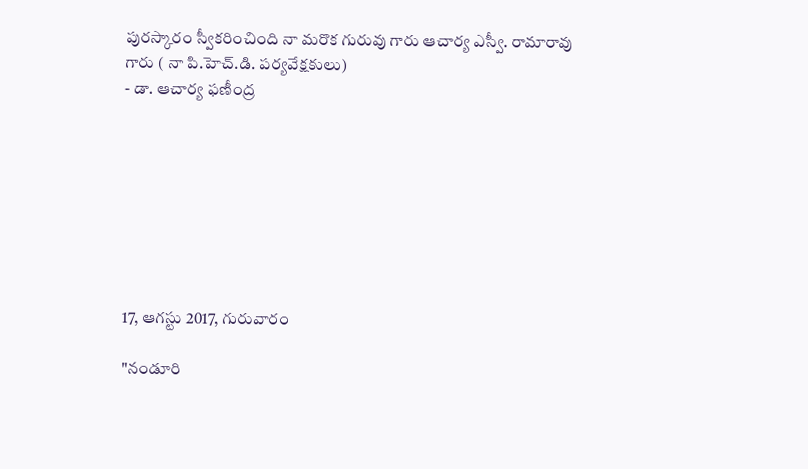పురస్కారం స్వీకరించింది నా మరొక గురువు గారు ఆచార్య ఎస్వీ. రామారావు గారు ( నా పి.హెచ్.డి. పర్యవేక్షకులు)
- డా. ఆచార్య ఫణీంద్ర








17, ఆగస్టు 2017, గురువారం

"నండూరి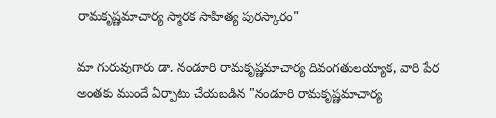రామకృష్ణమాచార్య స్మారక సాహిత్య పురస్కారం"

మా గురువుగారు డా. నండూరి రామకృష్ణమాచార్య దివంగతులయ్యాక, వారి పేర అంతకు ముందే ఏర్పాటు చేయబడిన "నండూరి రామకృష్ణమాచార్య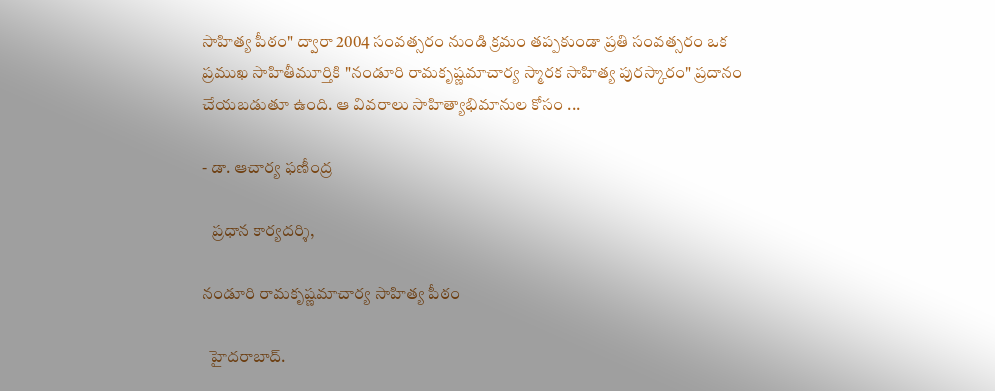సాహిత్య పీఠం" ద్వారా 2004 సంవత్సరం నుండి క్రమం తప్పకుండా ప్రతి సంవత్సరం ఒక ప్రముఖ సాహితీమూర్తికి "నండూరి రామకృష్ణమాచార్య స్మారక సాహిత్య పురస్కారం" ప్రదానం చేయబడుతూ ఉంది. ఆ వివరాలు సాహిత్యాభిమానుల కోసం ...

- డా. ఆచార్య ఫణీంద్ర

   ప్రధాన కార్యదర్శి,

నండూరి రామకృష్ణమాచార్య సాహిత్య పీఠం

  హైదరాబాద్.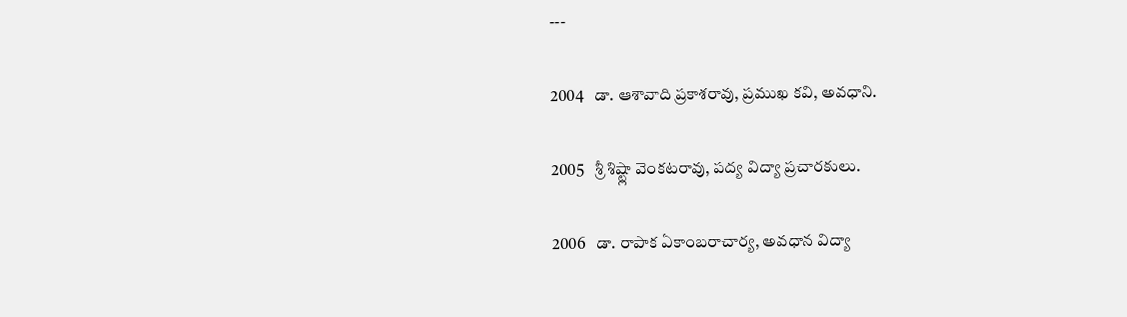---

2004   డా. ఆశావాది ప్రకాశరావు, ప్రముఖ కవి, అవధాని.

2005   శ్రీ శిష్ట్లా వెంకటరావు, పద్య విద్యా ప్రచారకులు.

2006   డా. రాపాక ఏకాంబరాచార్య, అవధాన విద్యా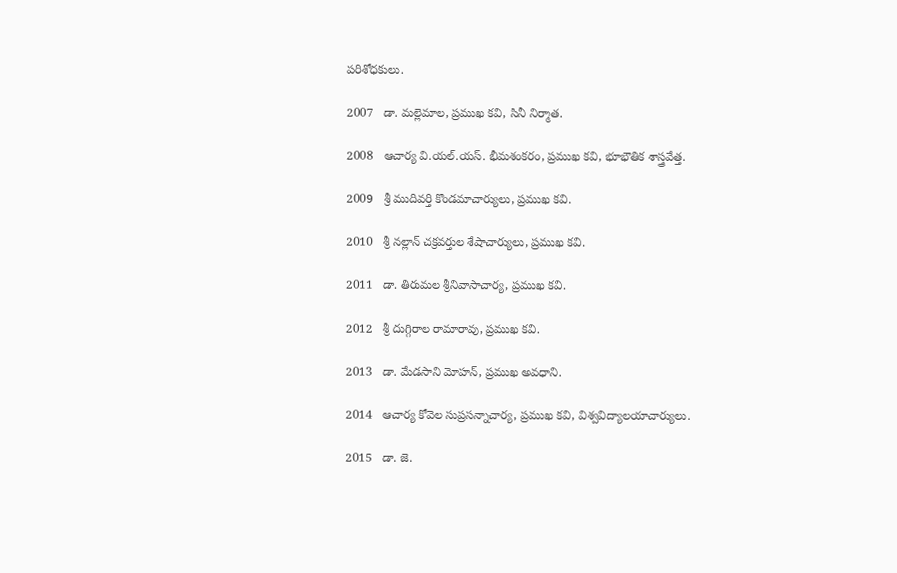పరిశోధకులు.

2007   డా. మల్లెమాల, ప్రముఖ కవి, సినీ నిర్మాత.

2008   ఆచార్య వి.యల్.యస్. భీమశంకరం, ప్రముఖ కవి, భూభౌతిక శాస్త్రవేత్త.

2009   శ్రీ ముదివర్తి కొండమాచార్యులు, ప్రముఖ కవి.

2010   శ్రీ నల్లాన్ చక్రవర్తుల శేషాచార్యులు, ప్రముఖ కవి.

2011   డా. తిరుమల శ్రీనివాసాచార్య, ప్రముఖ కవి.

2012   శ్రీ దుగ్గిరాల రామారావు, ప్రముఖ కవి.

2013   డా. మేడసాని మోహన్, ప్రముఖ అవధాని.

2014   ఆచార్య కోవెల సుప్రసన్నాచార్య, ప్రముఖ కవి, విశ్వవిద్యాలయాచార్యులు.

2015   డా. జె.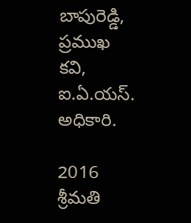బాపురెడ్డి, ప్రముఖ కవి, ఐ.ఏ.యస్. అధికారి.

2016   శ్రీమతి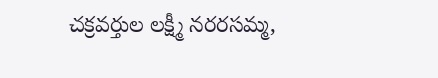చక్రవర్తుల లక్ష్మీ నరరసమ్మ,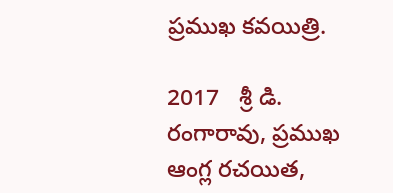ప్రముఖ కవయిత్రి.

2017   శ్రీ డి. రంగారావు, ప్రముఖ ఆంగ్ల రచయిత,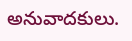అనువాదకులు.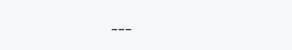---